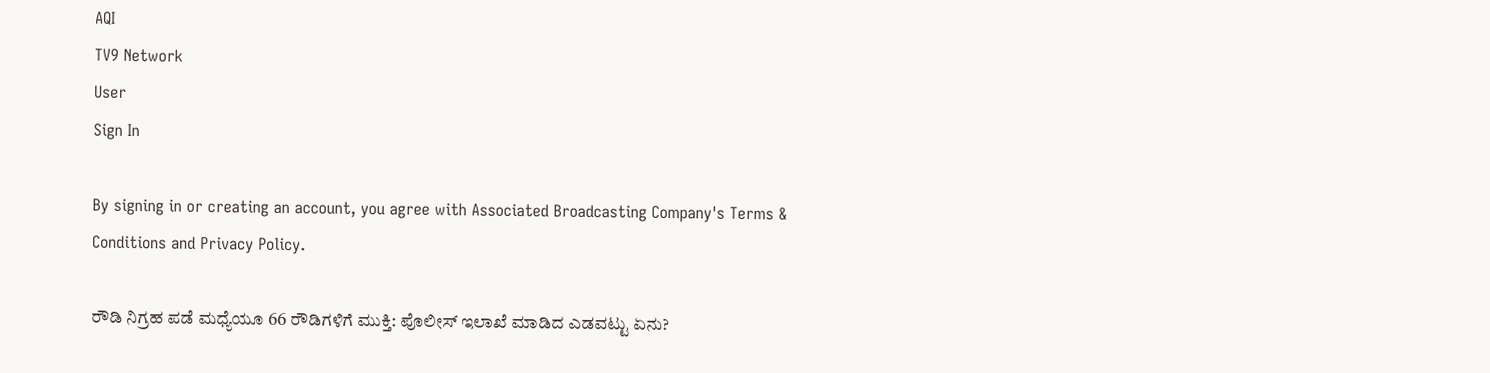AQI
TV9 Network
User
Sign In

By signing in or creating an account, you agree with Associated Broadcasting Company's Terms & Conditions and Privacy Policy.

ರೌಡಿ ನಿಗ್ರಹ ಪಡೆ ಮಧ್ಯೆಯೂ 66 ರೌಡಿಗಳಿಗೆ ಮುಕ್ತಿ: ಪೊಲೀಸ್ ಇಲಾಖೆ ಮಾಡಿದ ಎಡವಟ್ಟು ಏನು?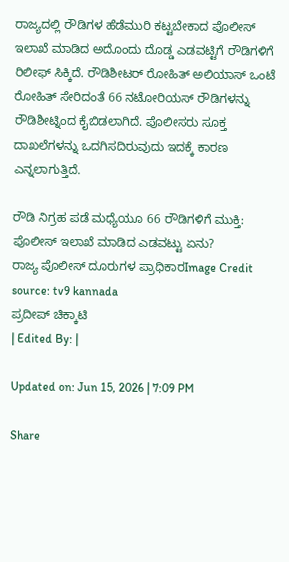ರಾಜ್ಯದಲ್ಲಿ ರೌಡಿಗಳ ಹೆಡೆಮುರಿ ಕಟ್ಟಬೇಕಾದ ಪೊಲೀಸ್ ಇಲಾಖೆ ಮಾಡಿದ ಅದೊಂದು ದೊಡ್ಡ ಎಡವಟ್ಟಿಗೆ ರೌಡಿಗಳಿಗೆ ರಿಲೀಫ್ ಸಿಕ್ಕಿದೆ. ರೌಡಿಶೀಟರ್ ರೋಹಿತ್ ಅಲಿಯಾಸ್ ಒಂಟೆ ರೋಹಿತ್ ಸೇರಿದಂತೆ 66 ನಟೋರಿಯಸ್ ರೌಡಿಗಳನ್ನು ರೌಡಿಶೀಟ್ನಿಂದ ಕೈಬಿಡಲಾಗಿದೆ. ಪೊಲೀಸರು ಸೂಕ್ತ ದಾಖಲೆಗಳನ್ನು ಒದಗಿಸದಿರುವುದು ಇದಕ್ಕೆ ಕಾರಣ ಎನ್ನಲಾಗುತ್ತಿದೆ.

ರೌಡಿ ನಿಗ್ರಹ ಪಡೆ ಮಧ್ಯೆಯೂ 66 ರೌಡಿಗಳಿಗೆ ಮುಕ್ತಿ: ಪೊಲೀಸ್ ಇಲಾಖೆ ಮಾಡಿದ ಎಡವಟ್ಟು ಏನು?
ರಾಜ್ಯ ಪೊಲೀಸ್ ದೂರುಗಳ ಪ್ರಾಧಿಕಾರImage Credit source: tv9 kannada
ಪ್ರದೀಪ್ ಚಿಕ್ಕಾಟಿ
| Edited By: |

Updated on: Jun 15, 2026 | 7:09 PM

Share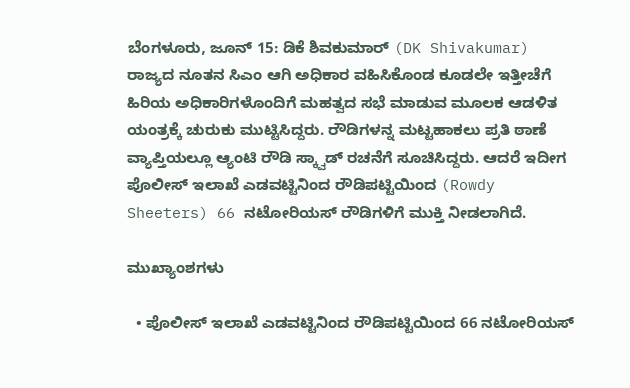ಬೆಂಗಳೂರು, ಜೂನ್ 15: ಡಿಕೆ ಶಿವಕುಮಾರ್ (DK Shivakumar) ರಾಜ್ಯದ ನೂತನ ಸಿಎಂ ಆಗಿ ಅಧಿಕಾರ ವಹಿಸಿಕೊಂಡ ಕೂಡಲೇ ಇತ್ತೀಚೆಗೆ ಹಿರಿಯ ಅಧಿಕಾರಿಗಳೊಂದಿಗೆ ಮಹತ್ವದ ಸಭೆ ಮಾಡುವ ಮೂಲಕ ಆಡಳಿತ ಯಂತ್ರಕ್ಕೆ ಚುರುಕು ಮುಟ್ಟಿಸಿದ್ದರು. ರೌಡಿಗಳನ್ನ ಮಟ್ಟಹಾಕಲು ಪ್ರತಿ ಠಾಣೆ ವ್ಯಾಪ್ತಿಯಲ್ಲೂ ಆ್ಯಂಟಿ ರೌಡಿ ಸ್ಕ್ವಾಡ್ ರಚನೆಗೆ ಸೂಚಿಸಿದ್ದರು. ಆದರೆ ಇದೀಗ ಪೊಲೀಸ್ ಇಲಾಖೆ ಎಡವಟ್ಟಿನಿಂದ ರೌಡಿಪಟ್ಟಿಯಿಂದ (Rowdy Sheeters) 66 ನಟೋರಿಯಸ್ ರೌಡಿಗಳಿಗೆ ಮುಕ್ತಿ ನೀಡಲಾಗಿದೆ.

ಮುಖ್ಯಾಂಶಗಳು

  • ಪೊಲೀಸ್ ಇಲಾಖೆ ಎಡವಟ್ಟಿನಿಂದ ರೌಡಿಪಟ್ಟಿಯಿಂದ 66 ನಟೋರಿಯಸ್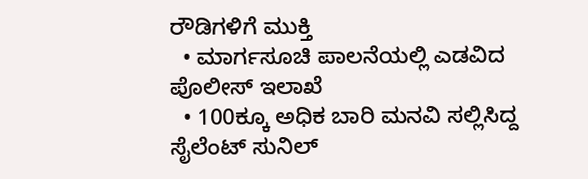ರೌಡಿಗಳಿಗೆ ಮುಕ್ತಿ
  • ಮಾರ್ಗಸೂಚಿ ಪಾಲನೆಯಲ್ಲಿ ಎಡವಿದ ಪೊಲೀಸ್ ಇಲಾಖೆ
  • 100ಕ್ಕೂ ಅಧಿಕ ಬಾರಿ ಮನವಿ ಸಲ್ಲಿಸಿದ್ದ ಸೈಲೆಂಟ್ ಸುನಿಲ್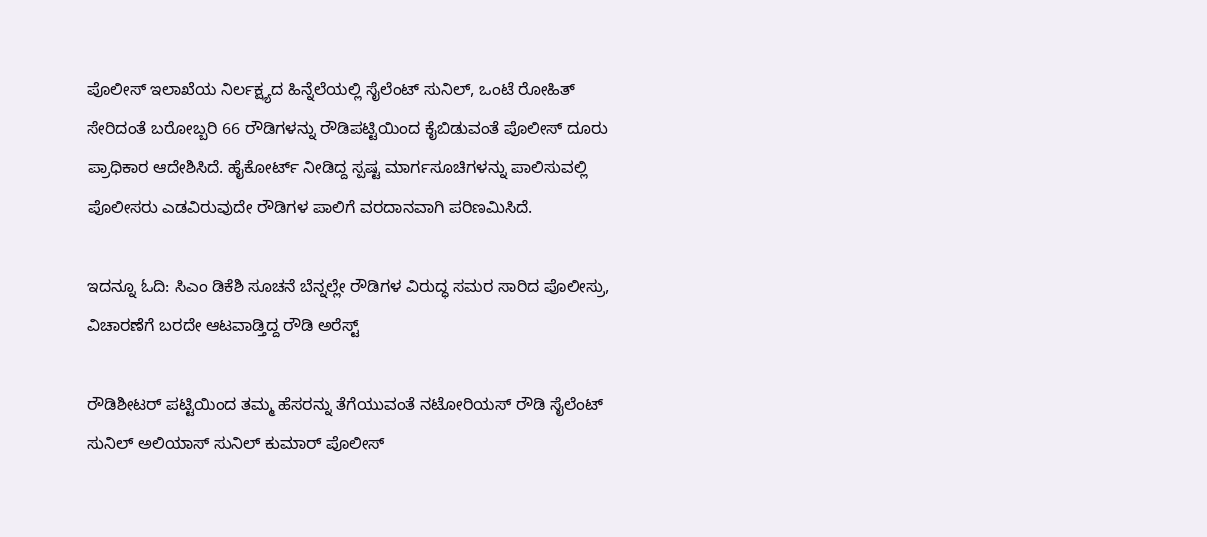ಪೊಲೀಸ್ ಇಲಾಖೆಯ ನಿರ್ಲಕ್ಷ್ಯದ ಹಿನ್ನೆಲೆಯಲ್ಲಿ ಸೈಲೆಂಟ್ ಸುನಿಲ್, ಒಂಟೆ ರೋಹಿತ್ ಸೇರಿದಂತೆ ಬರೋಬ್ಬರಿ 66 ರೌಡಿಗಳನ್ನು ರೌಡಿಪಟ್ಟಿಯಿಂದ ಕೈಬಿಡುವಂತೆ ಪೊಲೀಸ್ ದೂರು ಪ್ರಾಧಿಕಾರ ಆದೇಶಿಸಿದೆ. ಹೈಕೋರ್ಟ್ ನೀಡಿದ್ದ ಸ್ಪಷ್ಟ ಮಾರ್ಗಸೂಚಿಗಳನ್ನು ಪಾಲಿಸುವಲ್ಲಿ ಪೊಲೀಸರು ಎಡವಿರುವುದೇ ರೌಡಿಗಳ ಪಾಲಿಗೆ ವರದಾನವಾಗಿ ಪರಿಣಮಿಸಿದೆ.

ಇದನ್ನೂ ಓದಿ: ಸಿಎಂ ಡಿಕೆಶಿ ಸೂಚನೆ ಬೆನ್ನಲ್ಲೇ ರೌಡಿಗಳ ವಿರುದ್ಧ ಸಮರ ಸಾರಿದ ಪೊಲೀಸ್ರು, ವಿಚಾರಣೆಗೆ ಬರದೇ ಆಟವಾಡ್ತಿದ್ದ ರೌಡಿ ಅರೆಸ್ಟ್

ರೌಡಿಶೀಟರ್ ಪಟ್ಟಿಯಿಂದ ತಮ್ಮ ಹೆಸರನ್ನು ತೆಗೆಯುವಂತೆ ನಟೋರಿಯಸ್ ರೌಡಿ ಸೈಲೆಂಟ್ ಸುನಿಲ್ ಅಲಿಯಾಸ್ ಸುನಿಲ್ ಕುಮಾರ್ ಪೊಲೀಸ್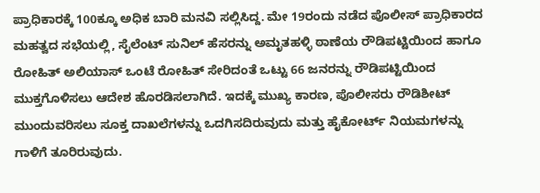ಪ್ರಾಧಿಕಾರಕ್ಕೆ 100ಕ್ಕೂ ಅಧಿಕ ಬಾರಿ ಮನವಿ ಸಲ್ಲಿಸಿದ್ದ. ಮೇ 19ರಂದು ನಡೆದ ಪೊಲೀಸ್ ಪ್ರಾಧಿಕಾರದ ಮಹತ್ವದ ಸಭೆಯಲ್ಲಿ, ಸೈಲೆಂಟ್ ಸುನಿಲ್ ಹೆಸರನ್ನು ಅಮೃತಹಳ್ಳಿ ಠಾಣೆಯ ರೌಡಿಪಟ್ಟಿಯಿಂದ ಹಾಗೂ ರೋಹಿತ್ ಅಲಿಯಾಸ್ ಒಂಟೆ ರೋಹಿತ್ ಸೇರಿದಂತೆ ಒಟ್ಟು 66 ಜನರನ್ನು ರೌಡಿಪಟ್ಟಿಯಿಂದ ಮುಕ್ತಗೊಳಿಸಲು ಆದೇಶ ಹೊರಡಿಸಲಾಗಿದೆ. ಇದಕ್ಕೆ ಮುಖ್ಯ ಕಾರಣ, ಪೊಲೀಸರು ರೌಡಿಶೀಟ್ ಮುಂದುವರಿಸಲು ಸೂಕ್ತ ದಾಖಲೆಗಳನ್ನು ಒದಗಿಸದಿರುವುದು ಮತ್ತು ಹೈಕೋರ್ಟ್ ನಿಯಮಗಳನ್ನು ಗಾಳಿಗೆ ತೂರಿರುವುದು.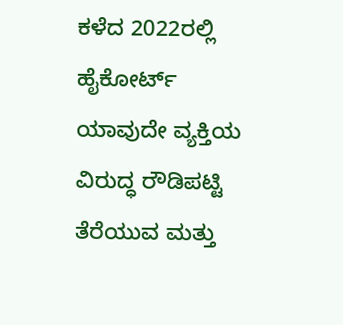ಕಳೆದ 2022ರಲ್ಲಿ ಹೈಕೋರ್ಟ್ ಯಾವುದೇ ವ್ಯಕ್ತಿಯ ವಿರುದ್ಧ ರೌಡಿಪಟ್ಟಿ ತೆರೆಯುವ ಮತ್ತು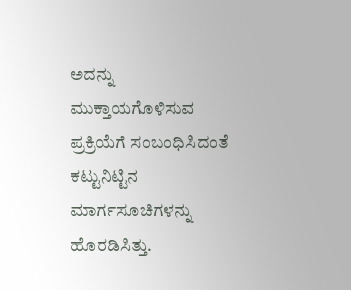ಅದನ್ನು ಮುಕ್ತಾಯಗೊಳಿಸುವ ಪ್ರಕ್ರಿಯೆಗೆ ಸಂಬಂಧಿಸಿದಂತೆ ಕಟ್ಟುನಿಟ್ಟಿನ ಮಾರ್ಗಸೂಚಿಗಳನ್ನು ಹೊರಡಿಸಿತ್ತು.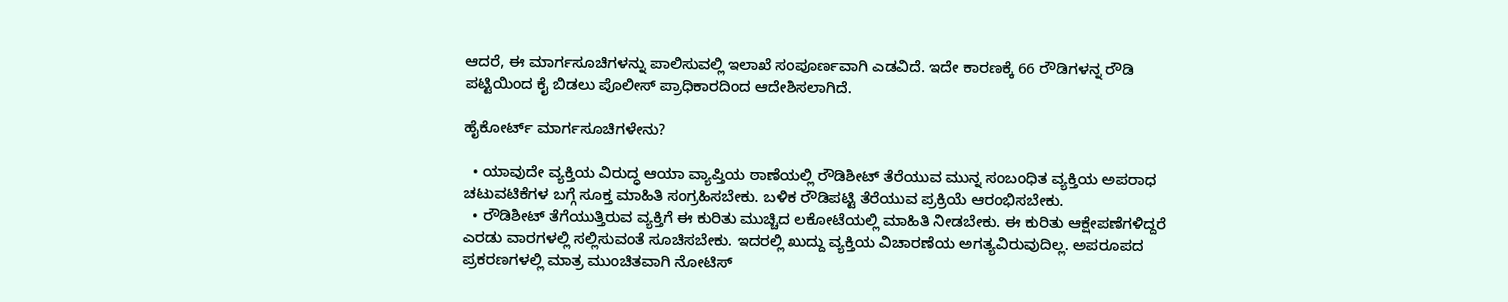ಆದರೆ, ಈ ಮಾರ್ಗಸೂಚಿಗಳನ್ನು ಪಾಲಿಸುವಲ್ಲಿ ಇಲಾಖೆ ಸಂಪೂರ್ಣವಾಗಿ ಎಡವಿದೆ. ಇದೇ ಕಾರಣಕ್ಕೆ 66 ರೌಡಿಗಳನ್ನ ರೌಡಿ ಪಟ್ಟಿಯಿಂದ ಕೈ ಬಿಡಲು ಪೊಲೀಸ್ ಪ್ರಾಧಿಕಾರದಿಂದ ಆದೇಶಿಸಲಾಗಿದೆ.

ಹೈಕೋರ್ಟ್ ಮಾರ್ಗಸೂಚಿಗಳೇನು?

  • ಯಾವುದೇ ವ್ಯಕ್ತಿಯ ವಿರುದ್ಧ ಆಯಾ ವ್ಯಾಪ್ತಿಯ ಠಾಣೆಯಲ್ಲಿ ರೌಡಿಶೀಟ್‌ ತೆರೆಯುವ ಮುನ್ನ ಸಂಬಂಧಿತ ವ್ಯಕ್ತಿಯ ಅಪರಾಧ ಚಟುವಟಿಕೆಗಳ ಬಗ್ಗೆ ಸೂಕ್ತ ಮಾಹಿತಿ ಸಂಗ್ರಹಿಸಬೇಕು. ಬಳಿಕ ರೌಡಿಪಟ್ಟಿ ತೆರೆಯುವ ಪ್ರಕ್ರಿಯೆ ಆರಂಭಿಸಬೇಕು.
  • ರೌಡಿಶೀಟ್‌ ತೆಗೆಯುತ್ತಿರುವ ವ್ಯಕ್ತಿಗೆ ಈ ಕುರಿತು ಮುಚ್ಚಿದ ಲಕೋಟೆಯಲ್ಲಿ ಮಾಹಿತಿ ನೀಡಬೇಕು. ಈ ಕುರಿತು ಆಕ್ಷೇಪಣೆಗಳಿದ್ದರೆ ಎರಡು ವಾರಗಳಲ್ಲಿ ಸಲ್ಲಿಸುವಂತೆ ಸೂಚಿಸಬೇಕು. ಇದರಲ್ಲಿ ಖುದ್ದು ವ್ಯಕ್ತಿಯ ವಿಚಾರಣೆಯ ಅಗತ್ಯವಿರುವುದಿಲ್ಲ. ಅಪರೂಪದ ಪ್ರಕರಣಗಳಲ್ಲಿ ಮಾತ್ರ ಮುಂಚಿತವಾಗಿ ನೋಟಿಸ್‌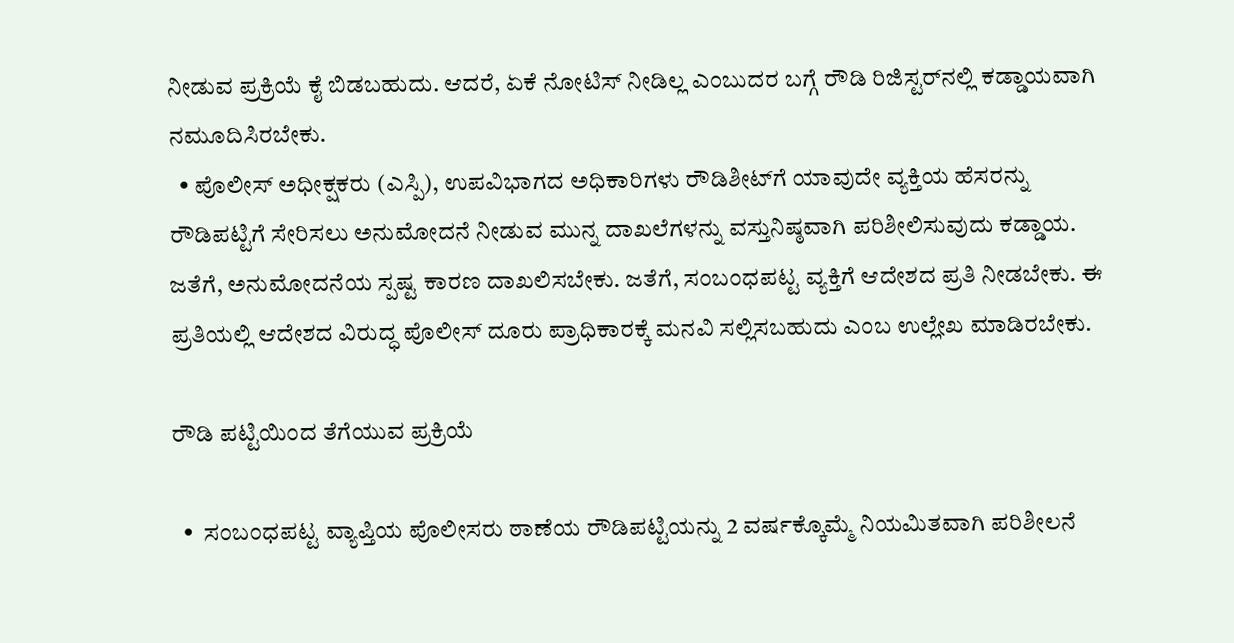ನೀಡುವ ಪ್ರಕ್ರಿಯೆ ಕೈ ಬಿಡಬಹುದು. ಆದರೆ, ಏಕೆ ನೋಟಿಸ್‌ ನೀಡಿಲ್ಲ ಎಂಬುದರ ಬಗ್ಗೆ ರೌಡಿ ರಿಜಿಸ್ಟರ್‌ನಲ್ಲಿ ಕಡ್ಡಾಯವಾಗಿ ನಮೂದಿಸಿರಬೇಕು.
  • ಪೊಲೀಸ್‌ ಅಧೀಕ್ಷಕರು (ಎಸ್ಪಿ), ಉಪವಿಭಾಗದ ಅಧಿಕಾರಿಗಳು ರೌಡಿಶೀಟ್‌ಗೆ ಯಾವುದೇ ವ್ಯಕ್ತಿಯ ಹೆಸರನ್ನು ರೌಡಿಪಟ್ಟಿಗೆ ಸೇರಿಸಲು ಅನುಮೋದನೆ ನೀಡುವ ಮುನ್ನ ದಾಖಲೆಗಳನ್ನು ವಸ್ತುನಿಷ್ಠವಾಗಿ ಪರಿಶೀಲಿಸುವುದು ಕಡ್ಡಾಯ. ಜತೆಗೆ, ಅನುಮೋದನೆಯ ಸ್ಪಷ್ಟ ಕಾರಣ ದಾಖಲಿಸಬೇಕು. ಜತೆಗೆ, ಸಂಬಂಧಪಟ್ಟ ವ್ಯಕ್ತಿಗೆ ಆದೇಶದ ಪ್ರತಿ ನೀಡಬೇಕು. ಈ ಪ್ರತಿಯಲ್ಲಿ ಆದೇಶದ ವಿರುದ್ಧ ಪೊಲೀಸ್‌ ದೂರು ಪ್ರಾಧಿಕಾರಕ್ಕೆ ಮನವಿ ಸಲ್ಲಿಸಬಹುದು ಎಂಬ ಉಲ್ಲೇಖ ಮಾಡಿರಬೇಕು.

ರೌಡಿ ಪಟ್ಟಿಯಿಂದ ತೆಗೆಯುವ ಪ್ರಕ್ರಿಯೆ

  •  ಸಂಬಂಧಪಟ್ಟ ವ್ಯಾಪ್ತಿಯ ಪೊಲೀಸರು ಠಾಣೆಯ ರೌಡಿಪಟ್ಟಿಯನ್ನು 2 ವರ್ಷಕ್ಕೊಮ್ಮೆ ನಿಯಮಿತವಾಗಿ ಪರಿಶೀಲನೆ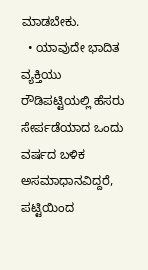ಮಾಡಬೇಕು.
  • ಯಾವುದೇ ಭಾದಿತ ವ್ಯಕ್ತಿಯು ರೌಡಿಪಟ್ಟಿಯಲ್ಲಿ ಹೆಸರು ಸೇರ್ಪಡೆಯಾದ ಒಂದು ವರ್ಷದ ಬಳಿಕ ಅಸಮಾಧಾನವಿದ್ದರೆ, ಪಟ್ಟಿಯಿಂದ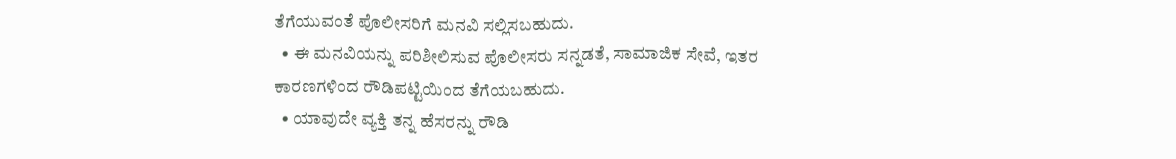ತೆಗೆಯುವಂತೆ ಪೊಲೀಸರಿಗೆ ಮನವಿ ಸಲ್ಲಿಸಬಹುದು.
  • ಈ ಮನವಿಯನ್ನು ಪರಿಶೀಲಿಸುವ ಪೊಲೀಸರು ಸನ್ನಡತೆ, ಸಾಮಾಜಿಕ ಸೇವೆ, ಇತರ ಕಾರಣಗಳಿಂದ ರೌಡಿಪಟ್ಟಿಯಿಂದ ತೆಗೆಯಬಹುದು.
  • ಯಾವುದೇ ವ್ಯಕ್ತಿ ತನ್ನ ಹೆಸರನ್ನು ರೌಡಿ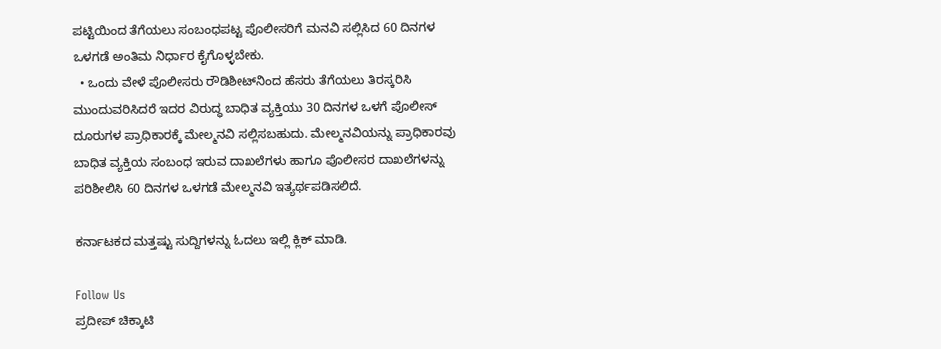ಪಟ್ಟಿಯಿಂದ ತೆಗೆಯಲು ಸಂಬಂಧಪಟ್ಟ ಪೊಲೀಸರಿಗೆ ಮನವಿ ಸಲ್ಲಿಸಿದ 60 ದಿನಗಳ ಒಳಗಡೆ ಅಂತಿಮ ನಿರ್ಧಾರ ಕೈಗೊಳ್ಳಬೇಕು.
  • ಒಂದು ವೇಳೆ ಪೊಲೀಸರು ರೌಡಿಶೀಟ್‌ನಿಂದ ಹೆಸರು ತೆಗೆಯಲು ತಿರಸ್ಕರಿಸಿ ಮುಂದುವರಿಸಿದರೆ ಇದರ ವಿರುದ್ಧ ಬಾಧಿತ ವ್ಯಕ್ತಿಯು 30 ದಿನಗಳ ಒಳಗೆ ಪೊಲೀಸ್‌ ದೂರುಗಳ ಪ್ರಾಧಿಕಾರಕ್ಕೆ ಮೇಲ್ಮನವಿ ಸಲ್ಲಿಸಬಹುದು. ಮೇಲ್ಮನವಿಯನ್ನು ಪ್ರಾಧಿಕಾರವು ಬಾಧಿತ ವ್ಯಕ್ತಿಯ ಸಂಬಂಧ ಇರುವ ದಾಖಲೆಗಳು ಹಾಗೂ ಪೊಲೀಸರ ದಾಖಲೆಗಳನ್ನು ಪರಿಶೀಲಿಸಿ 60 ದಿನಗಳ ಒಳಗಡೆ ಮೇಲ್ಮನವಿ ಇತ್ಯರ್ಥಪಡಿಸಲಿದೆ.

ಕರ್ನಾಟಕದ ಮತ್ತಷ್ಟು ಸುದ್ದಿಗಳನ್ನು ಓದಲು ಇಲ್ಲಿ ಕ್ಲಿಕ್ ಮಾಡಿ.

Follow Us
ಪ್ರದೀಪ್ ಚಿಕ್ಕಾಟಿ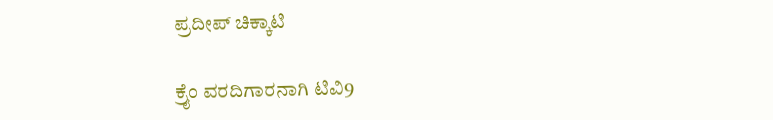ಪ್ರದೀಪ್ ಚಿಕ್ಕಾಟಿ

ಕ್ರೈಂ ವರದಿಗಾರನಾಗಿ ಟಿವಿ9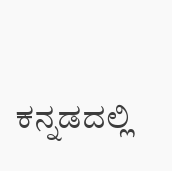ಕನ್ನಡದಲ್ಲಿ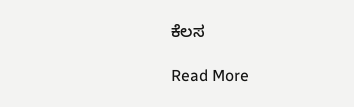ಕೆಲಸ

Read More